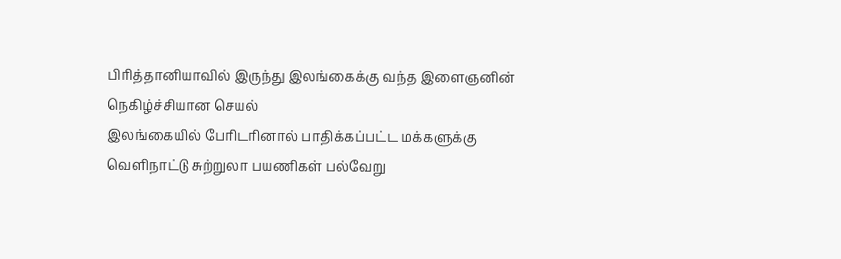பிரித்தானியாவில் இருந்து இலங்கைக்கு வந்த இளைஞனின் நெகிழ்ச்சியான செயல்
இலங்கையில் பேரிடரினால் பாதிக்கப்பட்ட மக்களுக்கு வெளிநாட்டு சுற்றுலா பயணிகள் பல்வேறு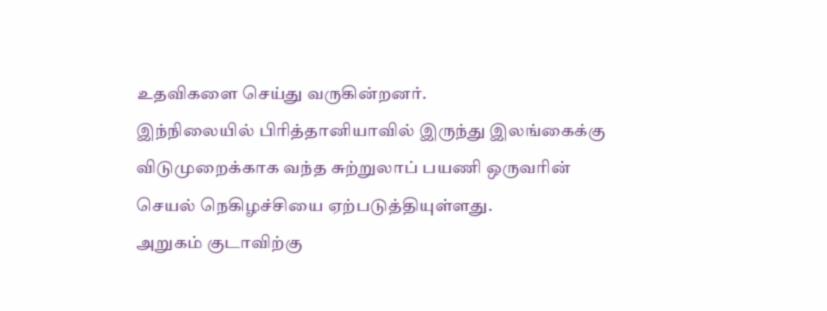உதவிகளை செய்து வருகின்றனர்.
இந்நிலையில் பிரித்தானியாவில் இருந்து இலங்கைக்கு விடுமுறைக்காக வந்த சுற்றுலாப் பயணி ஒருவரின் செயல் நெகிழச்சியை ஏற்படுத்தியுள்ளது.
அறுகம் குடாவிற்கு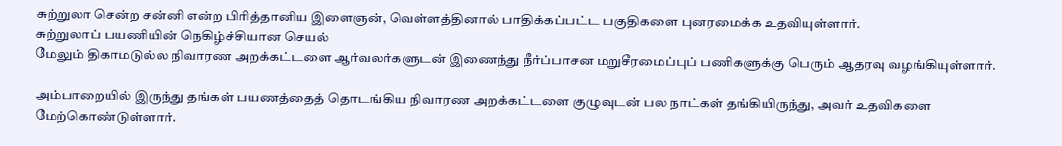சுற்றுலா சென்ற சன்னி என்ற பிரித்தானிய இளைஞன், வெள்ளத்தினால் பாதிக்கப்பட்ட பகுதிகளை புனரமைக்க உதவியுள்ளார்.
சுற்றுலாப் பயணியின் நெகிழ்ச்சியான செயல்
மேலும் திகாமடுல்ல நிவாரண அறக்கட்டளை ஆர்வலர்களுடன் இணைந்து நீர்ப்பாசன மறுசீரமைப்புப் பணிகளுக்கு பெரும் ஆதரவு வழங்கியுள்ளார்.

அம்பாறையில் இருந்து தங்கள் பயணத்தைத் தொடங்கிய நிவாரண அறக்கட்டளை குழுவுடன் பல நாட்கள் தங்கியிருந்து, அவர் உதவிகளை மேற்கொண்டுள்ளார்.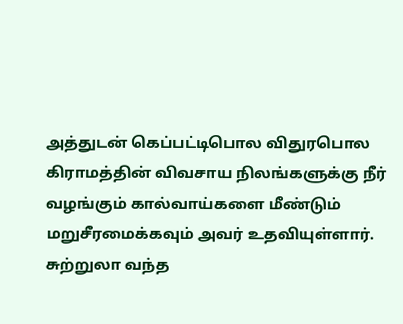அத்துடன் கெப்பட்டிபொல விதுரபொல கிராமத்தின் விவசாய நிலங்களுக்கு நீர் வழங்கும் கால்வாய்களை மீண்டும் மறுசீரமைக்கவும் அவர் உதவியுள்ளார்.
சுற்றுலா வந்த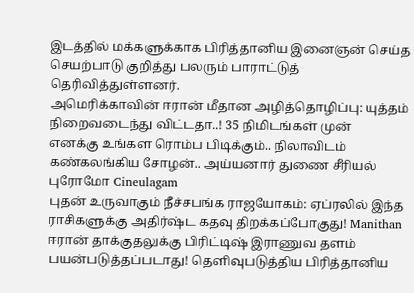இடத்தில் மக்களுக்காக பிரித்தானிய இனைஞன் செய்த செயற்பாடு குறித்து பலரும் பாராட்டுத் தெரிவித்துள்ளனர்.
அமெரிக்காவின் ஈரான் மீதான அழித்தொழிப்பு: யுத்தம் நிறைவடைந்து விட்டதா..! 35 நிமிடங்கள் முன்
எனக்கு உங்கள ரொம்ப பிடிக்கும்.. நிலாவிடம் கண்கலங்கிய சோழன்.. அய்யனார் துணை சீரியல் புரோமோ Cineulagam
புதன் உருவாகும் நீச்சபங்க ராஜயோகம்: ஏப்ரலில் இந்த ராசிகளுக்கு அதிர்ஷ்ட கதவு திறக்கப்போகுது! Manithan
ஈரான் தாக்குதலுக்கு பிரிட்டிஷ் இராணுவ தளம் பயன்படுத்தப்படாது! தெளிவுபடுத்திய பிரித்தானிய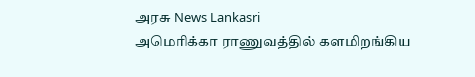அரசு News Lankasri
அமெரிக்கா ராணுவத்தில் களமிறங்கிய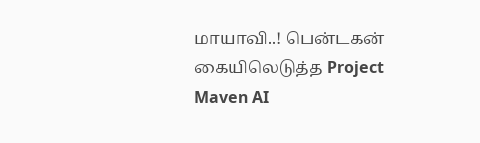மாயாவி..! பென்டகன் கையிலெடுத்த Project Maven AI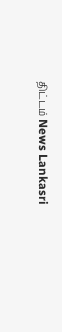திட்டம் News Lankasri